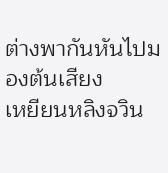ต่างพากันหันไปมองต้นเสียง
เหยียนหลิงจวิน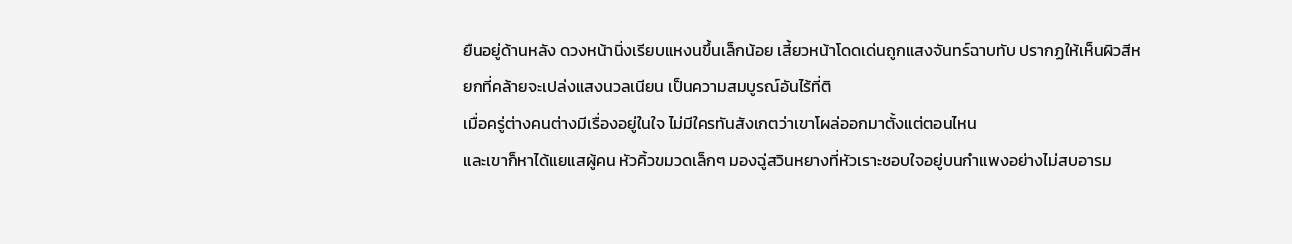ยืนอยู่ด้านหลัง ดวงหน้านิ่งเรียบแหงนขึ้นเล็กน้อย เสี้ยวหน้าโดดเด่นถูกแสงจันทร์ฉาบทับ ปรากฏให้เห็นผิวสีหยกที่คล้ายจะเปล่งแสงนวลเนียน เป็นความสมบูรณ์อันไร้ที่ติ
เมื่อครู่ต่างคนต่างมีเรื่องอยู่ในใจ ไม่มีใครทันสังเกตว่าเขาโผล่ออกมาตั้งแต่ตอนไหน
และเขาก็หาได้แยแสผู้คน หัวคิ้วขมวดเล็กๆ มองฉู่สวินหยางที่หัวเราะชอบใจอยู่บนกำแพงอย่างไม่สบอารม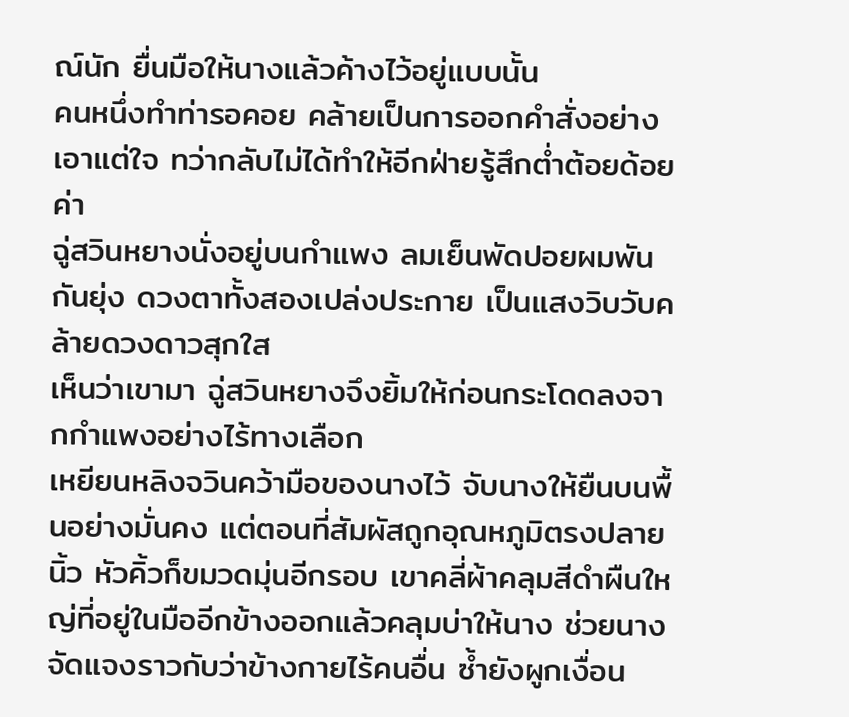ณ์นัก ยื่นมือให้นางแล้วค้างไว้อยู่แบบนั้น
คนหนึ่งทำท่ารอคอย คล้ายเป็นการออกคำสั่งอย่างเอาแต่ใจ ทว่ากลับไม่ได้ทำให้อีกฝ่ายรู้สึกต่ำต้อยด้อยค่า
ฉู่สวินหยางนั่งอยู่บนกำแพง ลมเย็นพัดปอยผมพันกันยุ่ง ดวงตาทั้งสองเปล่งประกาย เป็นแสงวิบวับคล้ายดวงดาวสุกใส
เห็นว่าเขามา ฉู่สวินหยางจึงยิ้มให้ก่อนกระโดดลงจากกำแพงอย่างไร้ทางเลือก
เหยียนหลิงจวินคว้ามือของนางไว้ จับนางให้ยืนบนพื้นอย่างมั่นคง แต่ตอนที่สัมผัสถูกอุณหภูมิตรงปลายนิ้ว หัวคิ้วก็ขมวดมุ่นอีกรอบ เขาคลี่ผ้าคลุมสีดำผืนใหญ่ที่อยู่ในมืออีกข้างออกแล้วคลุมบ่าให้นาง ช่วยนางจัดแจงราวกับว่าข้างกายไร้คนอื่น ซ้ำยังผูกเงื่อน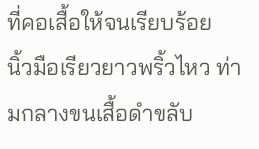ที่คอเสื้อให้จนเรียบร้อย
นิ้วมือเรียวยาวพริ้วไหว ท่ามกลางขนเสื้อดำขลับ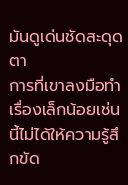มันดูเด่นชัดสะดุดตา
การที่เขาลงมือทำเรื่องเล็กน้อยเช่นนี้ไม่ได้ให้ความรู้สึกขัด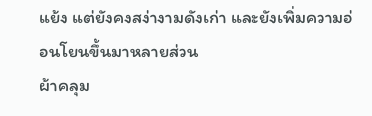แย้ง แต่ยังคงสง่างามดังเก่า และยังเพิ่มความอ่อนโยนขึ้นมาหลายส่วน
ผ้าคลุม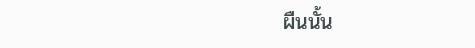ผืนนั้น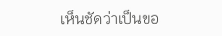เห็นชัดว่าเป็นขอ